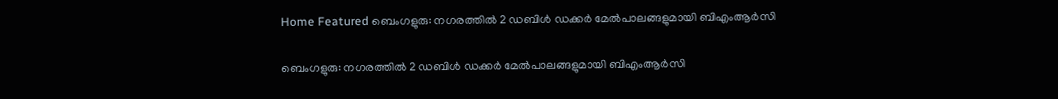Home Featured ബെംഗളുരു: നഗരത്തിൽ 2 ഡബിൾ ഡക്കർ മേൽപാലങ്ങളുമായി ബിഎംആർസി

ബെംഗളുരു: നഗരത്തിൽ 2 ഡബിൾ ഡക്കർ മേൽപാലങ്ങളുമായി ബിഎംആർസി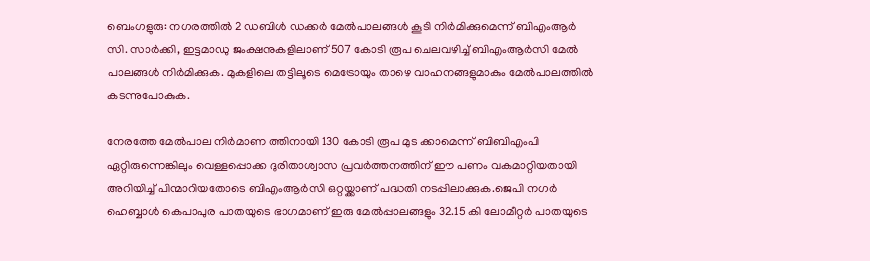ബെംഗളുരു: നഗരത്തിൽ 2 ഡബിൾ ഡക്കർ മേൽപാലങ്ങൾ കൂടി നിർമിക്കുമെന്ന് ബിഎംആർ സി. സാർക്കി, ഇട്ടമാഡു ജംക്ഷനുകളിലാണ് 507 കോടി രൂപ ചെലവഴിച്ച് ബിഎംആർസി മേൽ പാലങ്ങൾ നിർമിക്കുക. മുകളിലെ തട്ടിലൂടെ മെട്രോയും താഴെ വാഹനങ്ങളുമാകും മേൽപാലത്തിൽ കടന്നുപോകുക.

നേരത്തേ മേൽപാല നിർമാണ ത്തിനായി 130 കോടി രൂപ മുട ക്കാമെന്ന് ബിബിഎംപി ഏറ്റിരുന്നെങ്കിലും വെള്ളപ്പൊക്ക ദുരിതാശ്വാസ പ്രവർത്തനത്തിന് ഈ പണം വകമാറ്റിയതായി അറിയിച്ച് പിന്മാറിയതോടെ ബിഎംആർസി ഒറ്റയ്ക്കാണ് പദ്ധതി നടപ്പിലാക്കുക.ജെപി നഗർ ഹെബ്ബാൾ കെപാപുര പാതയുടെ ഭാഗമാണ് ഇരു മേൽപ്പാലങ്ങളും 32.15 കി ലോമീറ്റർ പാതയുടെ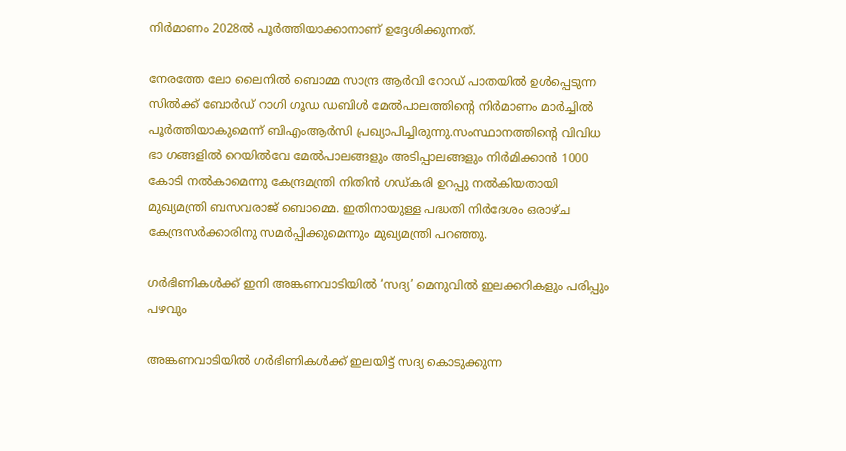നിർമാണം 2028ൽ പൂർത്തിയാക്കാനാണ് ഉദ്ദേശിക്കുന്നത്.

നേരത്തേ ലോ ലൈനിൽ ബൊമ്മ സാന്ദ്ര ആർവി റോഡ് പാതയിൽ ഉൾപ്പെടുന്ന സിൽക്ക് ബോർഡ് റാഗി ഗൂഡ ഡബിൾ മേൽപാലത്തിന്റെ നിർമാണം മാർച്ചിൽ പൂർത്തിയാകുമെന്ന് ബിഎംആർസി പ്രഖ്യാപിച്ചിരുന്നു.സംസ്ഥാനത്തിന്റെ വിവിധ ഭാ ഗങ്ങളിൽ റെയിൽവേ മേൽപാലങ്ങളും അടിപ്പാലങ്ങളും നിർമിക്കാൻ 1000 കോടി നൽകാമെന്നു കേന്ദ്രമന്ത്രി നിതിൻ ഗഡ്കരി ഉറപ്പു നൽകിയതായി മുഖ്യമന്ത്രി ബസവരാജ് ബൊമ്മെ. ഇതിനായുള്ള പദ്ധതി നിർദേശം ഒരാഴ്ച കേന്ദ്രസർക്കാരിനു സമർപ്പിക്കുമെന്നും മുഖ്യമന്ത്രി പറഞ്ഞു.

ഗര്‍ഭിണികള്‍ക്ക് ഇനി അങ്കണവാടിയില്‍ ‘സദ്യ’ മെനുവില്‍ ഇലക്കറികളും പരിപ്പും പഴവും

അങ്കണവാടിയില്‍ ഗര്‍ഭിണികള്‍ക്ക് ഇലയിട്ട് സദ്യ കൊടുക്കുന്ന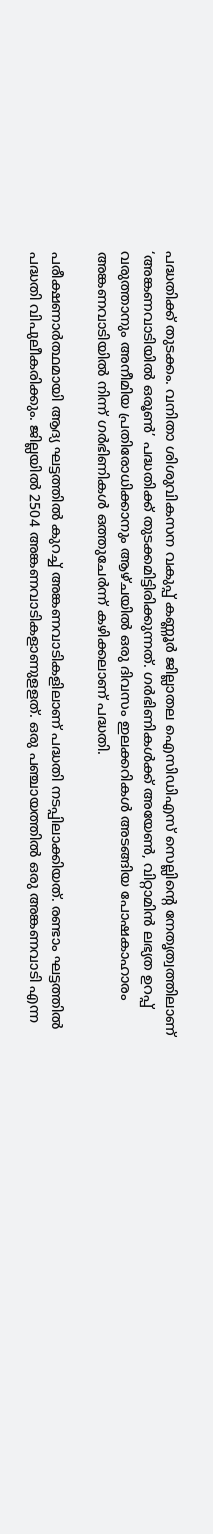പദ്ധതിക്ക് തുടക്കം. വനിതാ ശിശുവികസന വകുപ്പ് കണ്ണൂർ ജില്ലാതല ഐസിഡിഎസ് സെല്ലിന്‍റെ നേതൃത്വത്തിലാണ് ‘അങ്കണവാടിയില്‍ ഒരൂണ്‍’ പദ്ധതിക്ക് തുടക്കമിട്ടിരിക്കുന്നത്. ഗര്‍ഭിണികള്‍ക്ക് അയേണ്‍, വിറ്റാമിന്‍ ലഭ്യത ഉറപ്പ് വരുത്താനും അനീമിയ പ്രതിരോധിക്കാനും ആഴ്ചയില്‍ ഒരു ദിവസം ഇലക്കറികള്‍ അടങ്ങിയ പോഷകാഹാരം അങ്കണവാടിയില്‍ നിന്ന് ഗര്‍ഭിണികള്‍ ഒത്തുചേര്‍ന്ന് കഴിക്കലാണ് പദ്ധതി.

പരീക്ഷണാര്‍ത്ഥമായി ആദ്യ ഘട്ടത്തില്‍ കുറച്ച് അങ്കണവാടികളിലാണ് പദ്ധതി നടപ്പിലാക്കിയത്. രണ്ടാം ഘട്ടത്തില്‍ പദ്ധതി വിപുലീകരിക്കും. ജില്ലയില്‍ 2504 അങ്കണവാടികളാണുളളത്. ഒരു പഞ്ചായത്തില്‍ ഒരു അങ്കണവാടി എന്ന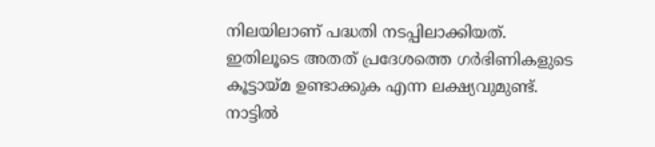നിലയിലാണ് പദ്ധതി നടപ്പിലാക്കിയത്. ഇതിലൂടെ അതത് പ്രദേശത്തെ ഗര്‍ഭിണികളുടെ കൂട്ടായ്മ ഉണ്ടാക്കുക എന്ന ലക്ഷ്യവുമുണ്ട്. നാട്ടില്‍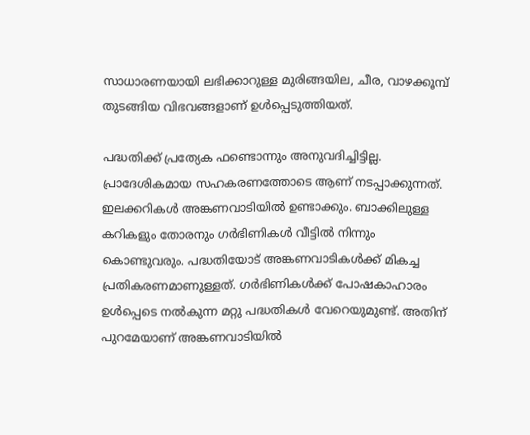സാധാരണയായി ലഭിക്കാറുള്ള മുരിങ്ങയില, ചീര, വാഴക്കൂമ്പ് തുടങ്ങിയ വിഭവങ്ങളാണ് ഉള്‍പ്പെടുത്തിയത്.

പദ്ധതിക്ക് പ്രത്യേക ഫണ്ടൊന്നും അനുവദിച്ചിട്ടില്ല. പ്രാദേശികമായ സഹകരണത്തോടെ ആണ് നടപ്പാക്കുന്നത്. ഇലക്കറികള്‍ അങ്കണവാടിയില്‍ ഉണ്ടാക്കും. ബാക്കിലുള്ള കറികളും തോരനും ഗര്‍ഭിണികള്‍ വീട്ടില്‍ നിന്നും കൊണ്ടുവരും. പദ്ധതിയോട് അങ്കണവാടികള്‍ക്ക് മികച്ച പ്രതികരണമാണുള്ളത്. ഗര്‍ഭിണികള്‍ക്ക് പോഷകാഹാരം ഉള്‍പ്പെടെ നല്‍കുന്ന മറ്റു പദ്ധതികള്‍ വേറെയുമുണ്ട്. അതിന് പുറമേയാണ് അങ്കണവാടിയില്‍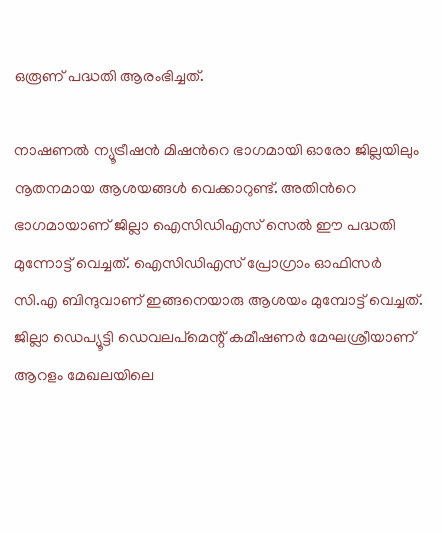ഒരൂണ് പദ്ധതി ആരംഭിച്ചത്.

നാഷണല്‍ ന്യൂട്രീഷന്‍ മിഷന്‍റെ ഭാഗമായി ഓരോ ജില്ലയിലും നൂതനമായ ആശയങ്ങള്‍ വെക്കാറുണ്ട്. അതിന്‍റെ ഭാഗമായാണ് ജില്ലാ ഐസിഡിഎസ് സെല്‍ ഈ പദ്ധതി മുന്നോട്ട് വെച്ചത്. ഐസിഡിഎസ് പ്രോഗ്രാം ഓഫിസര്‍ സി.എ ബിന്ദുവാണ് ഇങ്ങനെയാരു ആശയം മുമ്പോട്ട് വെച്ചത്. ജില്ലാ ഡെപ്യൂട്ടി ഡെവലപ്മെന്റ് കമീഷണര്‍ മേഘശ്രീയാണ് ആറളം മേഖലയിലെ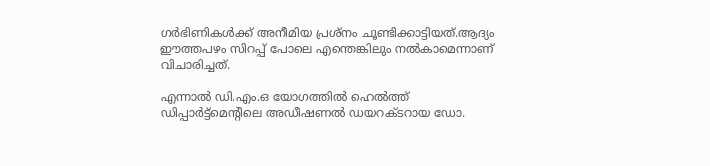ഗര്‍ഭിണികള്‍ക്ക് അനീമിയ പ്രശ്നം ചൂണ്ടിക്കാട്ടിയത്.ആദ്യം ഈത്തപഴം സിറപ്പ് പോലെ എന്തെങ്കിലും നല്‍കാമെന്നാണ് വിചാരിച്ചത്.

എന്നാല്‍ ഡി.എം.ഒ യോഗത്തില്‍ ഹെല്‍ത്ത് ഡിപ്പാര്‍ട്ട്മെന്‍റിലെ അഡീഷണല്‍ ഡയറക്ടറായ ഡോ.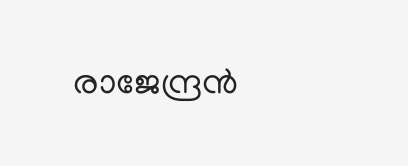രാജേന്ദ്രന്‍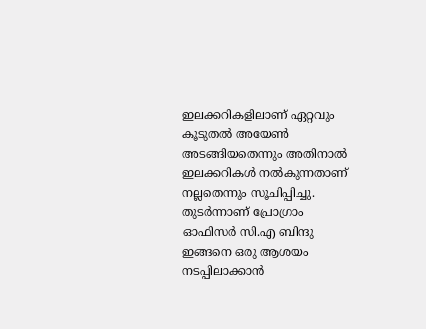ഇലക്കറികളിലാണ് ഏറ്റവും കൂടുതല്‍ അയേണ്‍ അടങ്ങിയതെന്നും അതിനാല്‍ ഇലക്കറികള്‍ നല്‍കുന്നതാണ് നല്ലതെന്നും സൂചിപ്പിച്ചു. തുടര്‍ന്നാണ് പ്രോഗ്രാം ഓഫിസര്‍ സി.എ ബിന്ദു ഇങ്ങനെ ഒരു ആശയം നടപ്പിലാക്കാന്‍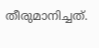തീരുമാനിച്ചത്.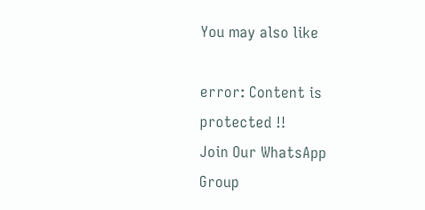You may also like

error: Content is protected !!
Join Our WhatsApp Group